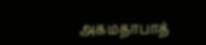அகமதாபாத்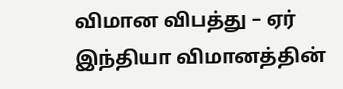விமான விபத்து – ஏர் இந்தியா விமானத்தின்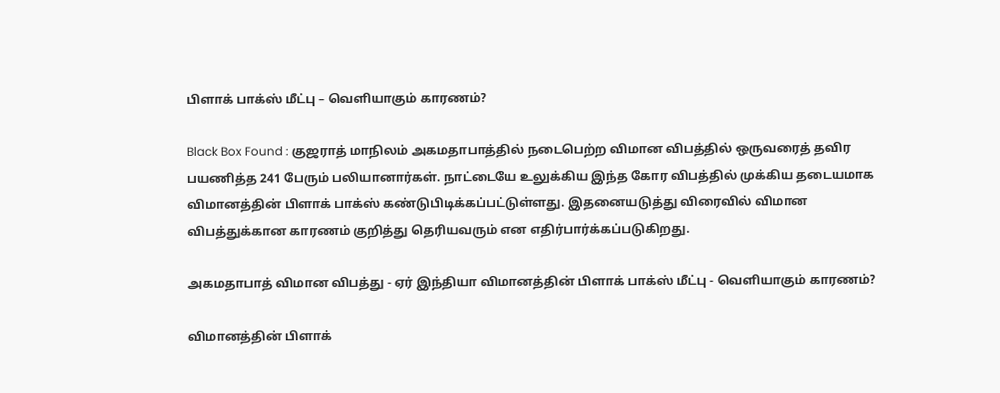பிளாக் பாக்ஸ் மீட்பு – வெளியாகும் காரணம்?

Black Box Found : குஜராத் மாநிலம் அகமதாபாத்தில் நடைபெற்ற விமான விபத்தில் ஒருவரைத் தவிர பயணித்த 241 பேரும் பலியானார்கள். நாட்டையே உலுக்கிய இந்த கோர விபத்தில் முக்கிய தடையமாக விமானத்தின் பிளாக் பாக்ஸ் கண்டுபிடிக்கப்பட்டுள்ளது. இதனையடுத்து விரைவில் விமான விபத்துக்கான காரணம் குறித்து தெரியவரும் என எதிர்பார்க்கப்படுகிறது.

அகமதாபாத் விமான விபத்து - ஏர் இந்தியா விமானத்தின் பிளாக் பாக்ஸ் மீட்பு - வெளியாகும் காரணம்?

விமானத்தின் பிளாக்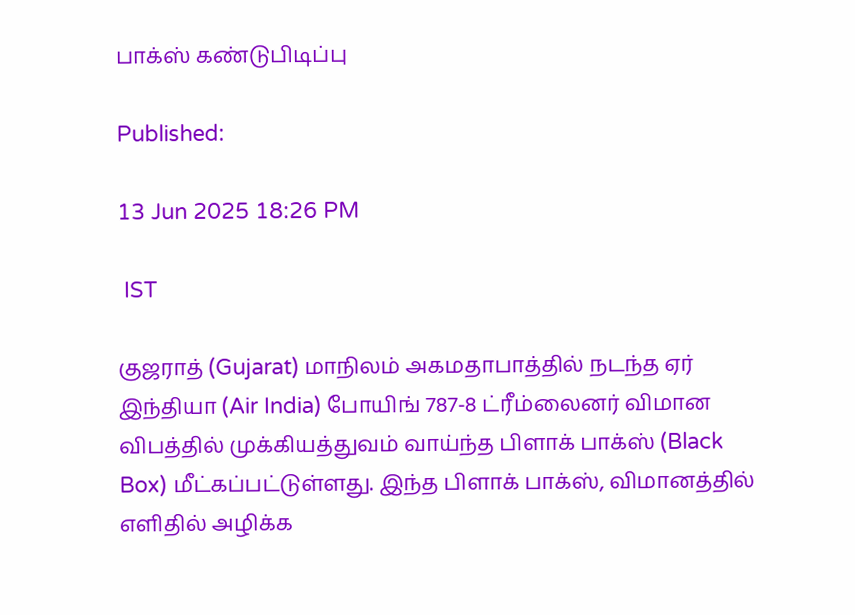பாக்ஸ் கண்டுபிடிப்பு

Published:

13 Jun 2025 18:26 PM

 IST

குஜராத் (Gujarat) மாநிலம் அகமதாபாத்தில் நடந்த ஏர் இந்தியா (Air India) போயிங் 787-8 ட்ரீம்லைனர் விமான விபத்தில் முக்கியத்துவம் வாய்ந்த பிளாக் பாக்ஸ் (Black Box) மீட்கப்பட்டுள்ளது. இந்த பிளாக் பாக்ஸ், விமானத்தில் எளிதில் அழிக்க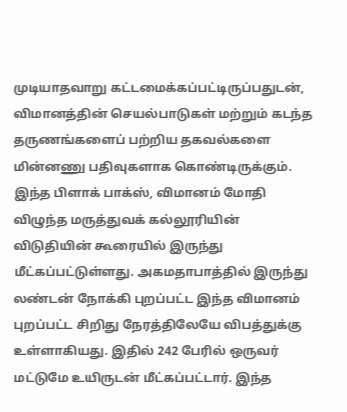முடியாதவாறு கட்டமைக்கப்பட்டிருப்பதுடன், விமானத்தின் செயல்பாடுகள் மற்றும் கடந்த தருணங்களைப் பற்றிய தகவல்களை மின்னணு பதிவுகளாக கொண்டிருக்கும். இந்த பிளாக் பாக்ஸ், விமானம் மோதி விழுந்த மருத்துவக் கல்லூரியின் விடுதியின் கூரையில் இருந்து மீட்கப்பட்டுள்ளது. அகமதாபாத்தில் இருந்து லண்டன் நோக்கி புறப்பட்ட இந்த விமானம் புறப்பட்ட சிறிது நேரத்திலேயே விபத்துக்கு உள்ளாகியது. இதில் 242 பேரில் ஒருவர் மட்டுமே உயிருடன் மீட்கப்பட்டார். இந்த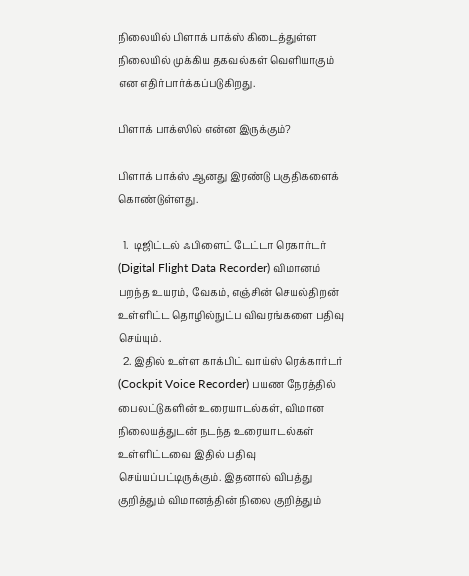நிலையில் பிளாக் பாக்ஸ் கிடைத்துள்ள நிலையில் முக்கிய தகவல்கள் வெளியாகும் என எதிர்பார்க்கப்படுகிறது.

பிளாக் பாக்ஸில் என்ன இருக்கும்?

பிளாக் பாக்ஸ் ஆனது இரண்டு பகுதிகளைக் கொண்டுள்ளது.

  1.  டிஜிட்டல் ஃபிளைட் டேட்டா ரெகார்டர் (Digital Flight Data Recorder) விமானம் பறந்த உயரம், வேகம், எஞ்சின் செயல்திறன் உள்ளிட்ட தொழில்நுட்ப விவரங்களை பதிவு செய்யும்.
  2. இதில் உள்ள காக்பிட் வாய்ஸ் ரெக்கார்டர் (Cockpit Voice Recorder) பயண நேரத்தில் பைலட்டுகளின் உரையாடல்கள், விமான நிலையத்துடன் நடந்த உரையாடல்கள் உள்ளிட்டவை இதில் பதிவு செய்யப்பட்டிருக்கும். இதனால் விபத்து குறித்தும் விமானத்தின் நிலை குறித்தும்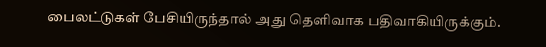பைலட்டுகள் பேசியிருந்தால் அது தெளிவாக பதிவாகியிருக்கும்.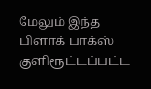மேலும் இந்த பிளாக் பாக்ஸ் குளிரூட்டப்பட்ட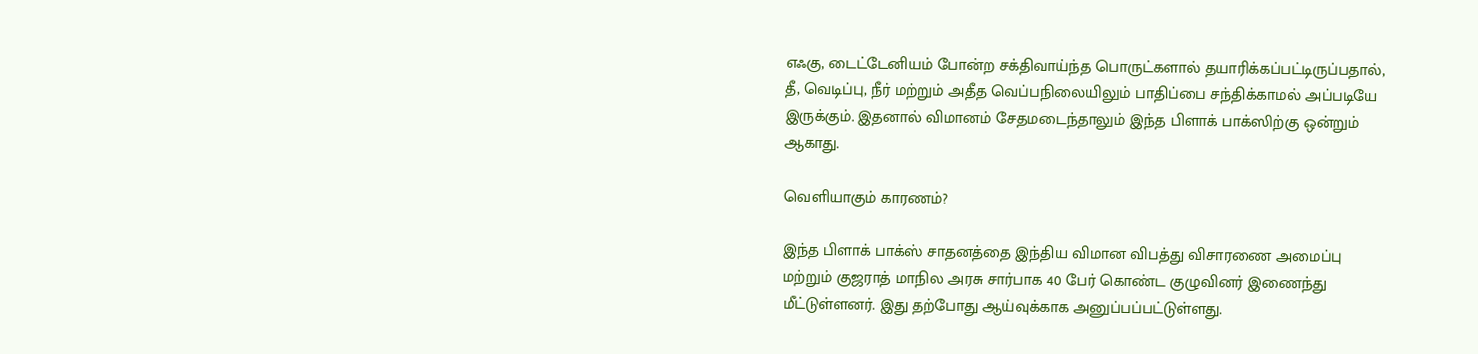எஃகு, டைட்டேனியம் போன்ற சக்திவாய்ந்த பொருட்களால் தயாரிக்கப்பட்டிருப்பதால், தீ, வெடிப்பு, நீர் மற்றும் அதீத வெப்பநிலையிலும் பாதிப்பை சந்திக்காமல் அப்படியே இருக்கும். இதனால் விமானம் சேதமடைந்தாலும் இந்த பிளாக் பாக்ஸிற்கு ஒன்றும் ஆகாது.

வெளியாகும் காரணம்?

இந்த பிளாக் பாக்ஸ் சாதனத்தை இந்திய விமான விபத்து விசாரணை அமைப்பு மற்றும் குஜராத் மாநில அரசு சார்பாக 40 பேர் கொண்ட குழுவினர் இணைந்து மீட்டுள்ளனர். இது தற்போது ஆய்வுக்காக அனுப்பப்பட்டுள்ளது.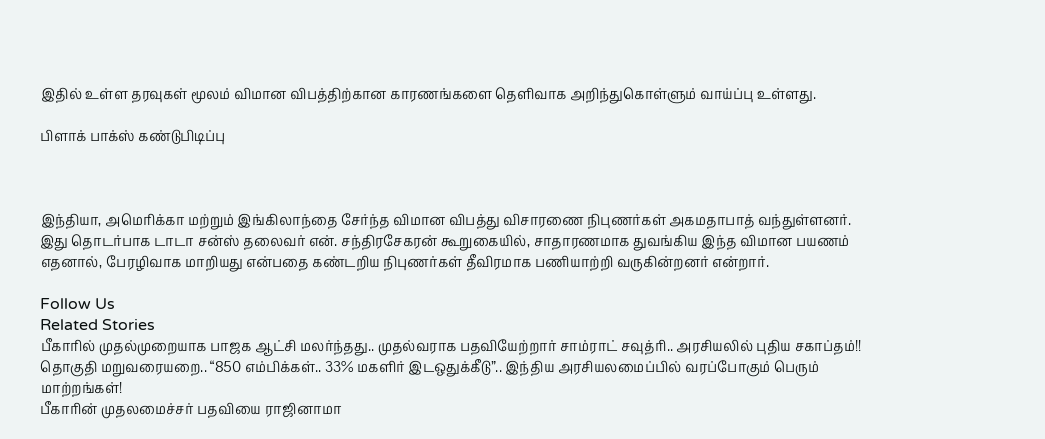இதில் உள்ள தரவுகள் மூலம் விமான விபத்திற்கான காரணங்களை தெளிவாக அறிந்துகொள்ளும் வாய்ப்பு உள்ளது.

பிளாக் பாக்ஸ் கண்டுபிடிப்பு



இந்தியா, அமெரிக்கா மற்றும் இங்கிலாந்தை சேர்ந்த விமான விபத்து விசாரணை நிபுணர்கள் அகமதாபாத் வந்துள்ளனர். இது தொடர்பாக டாடா சன்ஸ் தலைவர் என். சந்திரசேகரன் கூறுகையில், சாதாரணமாக துவங்கிய இந்த விமான பயணம் எதனால், பேரழிவாக மாறியது என்பதை கண்டறிய நிபுணர்கள் தீவிரமாக பணியாற்றி வருகின்றனர் என்றார்.

Follow Us
Related Stories
பீகாரில் முதல்முறையாக பாஜக ஆட்சி மலர்ந்தது.. முதல்வராக பதவியேற்றார் சாம்ராட் சவுத்ரி.. அரசியலில் புதிய சகாப்தம்!!
தொகுதி மறுவரையறை.. “850 எம்பிக்கள்.. 33% மகளிர் இடஒதுக்கீடு”.. இந்திய அரசியலமைப்பில் வரப்போகும் பெரும் மாற்றங்கள்!
பீகாரின் முதலமைச்சர் பதவியை ராஜினாமா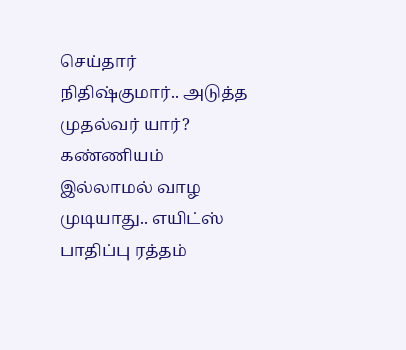செய்தார் நிதிஷ்குமார்.. அடுத்த முதல்வர் யார்?
கண்ணியம் இல்லாமல் வாழ முடியாது.. எயிட்ஸ் பாதிப்பு ரத்தம்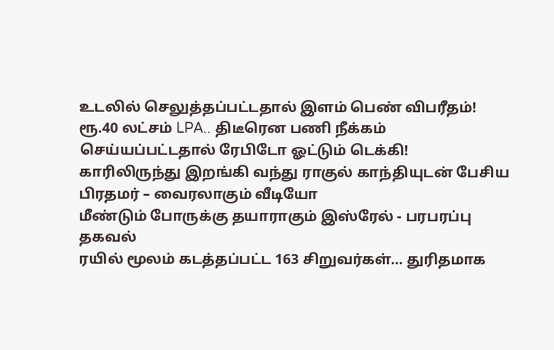உடலில் செலுத்தப்பட்டதால் இளம் பெண் விபரீதம்!
ரூ.40 லட்சம் LPA.. திடீரென பணி நீக்கம் செய்யப்பட்டதால் ரேபிடோ ஓட்டும் டெக்கி!
காரிலிருந்து இறங்கி வந்து ராகுல் காந்தியுடன் பேசிய பிரதமர் – வைரலாகும் வீடியோ
மீண்டும் போருக்கு தயாராகும் இஸ்ரேல் - பரபரப்பு தகவல்
ரயில் மூலம் கடத்தப்பட்ட 163 சிறுவர்கள்... துரிதமாக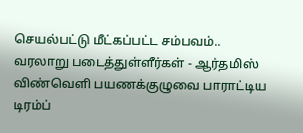செயல்பட்டு மீட்கப்பட்ட சம்பவம்..
வரலாறு படைத்துள்ளீர்கள் - ஆர்தமிஸ் விண்வெளி பயணக்குழுவை பாராட்டிய டிரம்ப்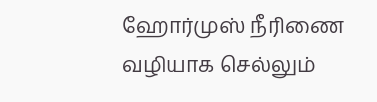ஹோர்முஸ் நீரிணை வழியாக செல்லும்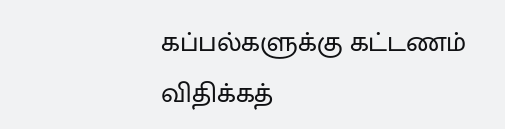கப்பல்களுக்கு கட்டணம் விதிக்கத்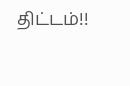திட்டம்!!